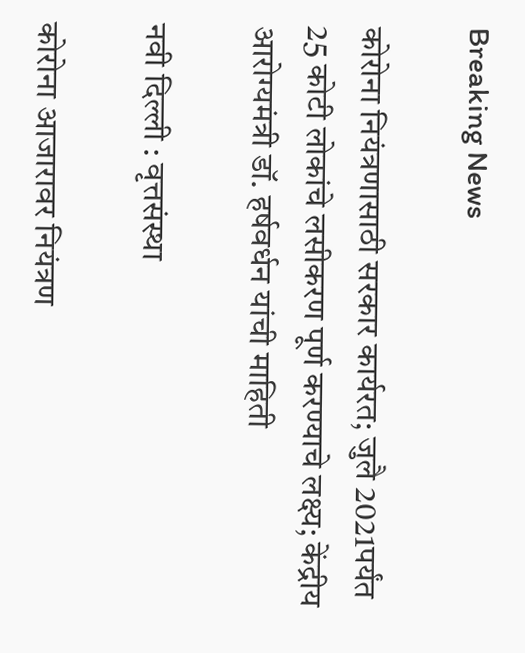Breaking News

कोरोना नियंत्रणासाठी सरकार कार्यरत; जुलै 2021पर्यंत 25 कोटी लोकांचे लसीकरण पूर्ण करण्याचे लक्ष्य; केंद्रीय आरोग्यमंत्री डॉ. हर्षवर्धन यांची माहिती

नवी दिल्ली : वृत्तसंस्था

कोरोना आजारावर नियंत्रण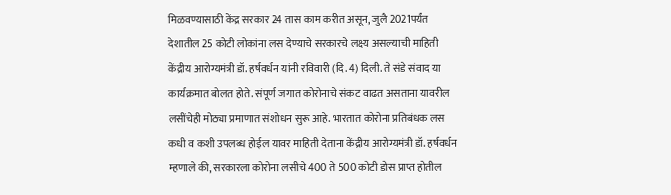मिळवण्यासाठी केंद्र सरकार 24 तास काम करीत असून, जुलै 2021पर्यंत देशातील 25 कोटी लोकांना लस देण्याचे सरकारचे लक्ष्य असल्याची माहिती केंद्रीय आरोग्यमंत्री डॉ. हर्षवर्धन यांनी रविवारी (दि. 4) दिली. ते संडे संवाद या कार्यक्रमात बोलत होते. संपूर्ण जगात कोरोनाचे संकट वाढत असताना यावरील लसींचेही मोठ्या प्रमाणात संशोधन सुरू आहे. भारतात कोरोना प्रतिबंधक लस कधी व कशी उपलब्ध होईल यावर माहिती देताना केंद्रीय आरोग्यमंत्री डॉ. हर्षवर्धन म्हणाले की, सरकारला कोरोना लसीचे 400 ते 500 कोटी डोस प्राप्त होतील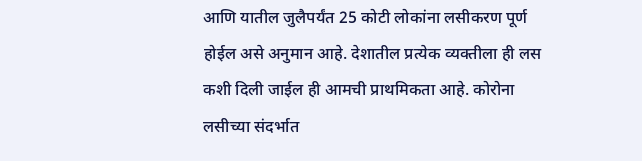आणि यातील जुलैपर्यंत 25 कोटी लोकांना लसीकरण पूर्ण होईल असे अनुमान आहे. देशातील प्रत्येक व्यक्तीला ही लस कशी दिली जाईल ही आमची प्राथमिकता आहे. कोरोना लसीच्या संदर्भात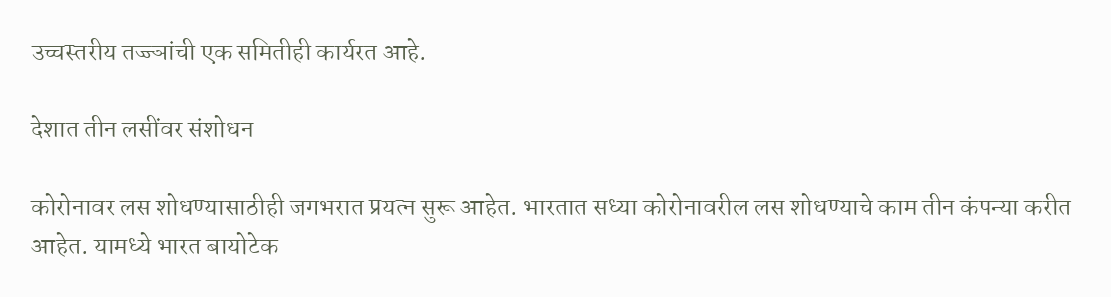उच्चस्तरीय तज्ज्ञांची एक समितीही कार्यरत आहे.

देशात तीन लसींवर संशोधन

कोरोनावर लस शोधण्यासाठीही जगभरात प्रयत्न सुरू आहेत. भारतात सध्या कोरोनावरील लस शोधण्याचे काम तीन कंपन्या करीत आहेत. यामध्ये भारत बायोटेक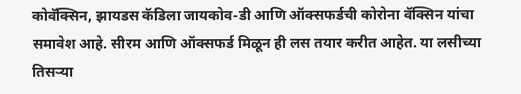कोवॅक्सिन, झायडस कॅडिला जायकोव-डी आणि ऑक्सफर्डची कोरोना वॅक्सिन यांचा समावेश आहे. सीरम आणि ऑक्सफर्ड मिळून ही लस तयार करीत आहेत. या लसीच्या तिसर्‍या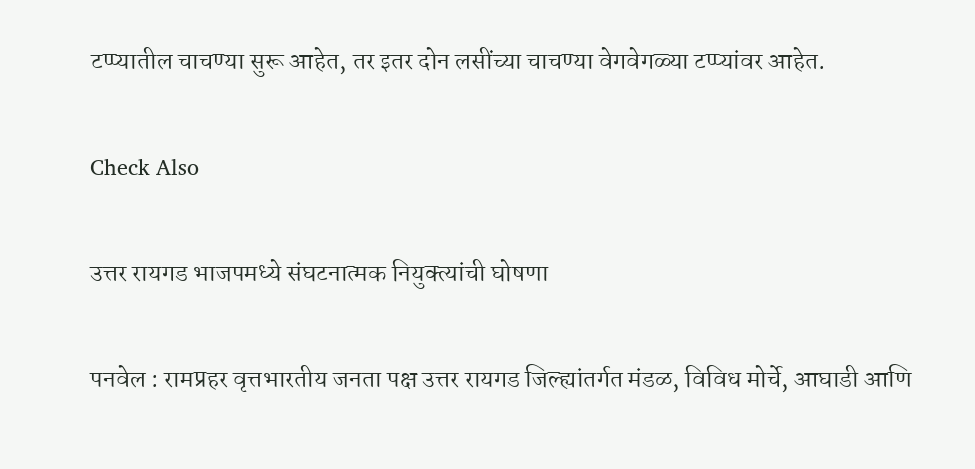टप्प्यातील चाचण्या सुरू आहेत, तर इतर दोन लसींच्या चाचण्या वेगवेगळ्या टप्प्यांवर आहेत.

Check Also

उत्तर रायगड भाजपमध्ये संघटनात्मक नियुक्त्यांची घोषणा

पनवेल : रामप्रहर वृत्तभारतीय जनता पक्ष उत्तर रायगड जिल्ह्यांतर्गत मंडळ, विविध मोर्चे, आघाडी आणि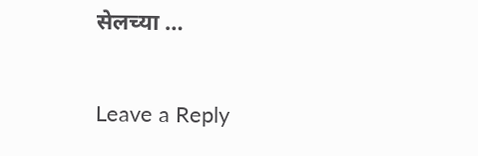सेलच्या …

Leave a Reply